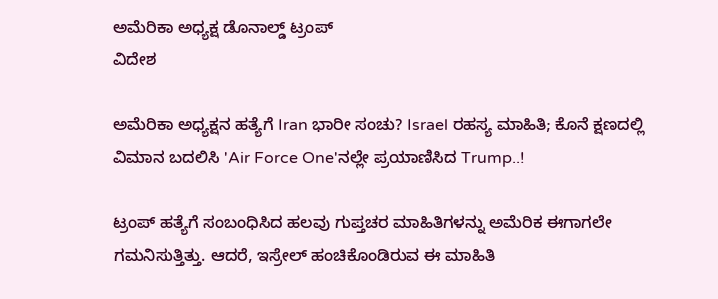ಅಮೆರಿಕಾ ಅಧ್ಯಕ್ಷ ಡೊನಾಲ್ಡ್ ಟ್ರಂಪ್
ವಿದೇಶ

ಅಮೆರಿಕಾ ಅಧ್ಯಕ್ಷನ ಹತ್ಯೆಗೆ Iran ಭಾರೀ ಸಂಚು? Israel ರಹಸ್ಯ ಮಾಹಿತಿ; ಕೊನೆ ಕ್ಷಣದಲ್ಲಿ ವಿಮಾನ ಬದಲಿಸಿ 'Air Force One'ನಲ್ಲೇ ಪ್ರಯಾಣಿಸಿದ Trump..!

ಟ್ರಂಪ್ ಹತ್ಯೆಗೆ ಸಂಬಂಧಿಸಿದ ಹಲವು ಗುಪ್ತಚರ ಮಾಹಿತಿಗಳನ್ನು ಅಮೆರಿಕ ಈಗಾಗಲೇ ಗಮನಿಸುತ್ತಿತ್ತು. ಆದರೆ, ಇಸ್ರೇಲ್ ಹಂಚಿಕೊಂಡಿರುವ ಈ ಮಾಹಿತಿ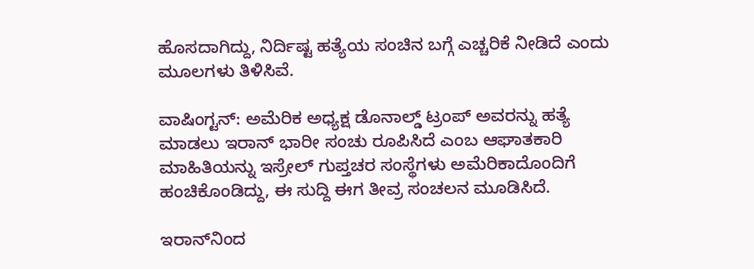ಹೊಸದಾಗಿದ್ದು, ನಿರ್ದಿಷ್ಟ ಹತ್ಯೆಯ ಸಂಚಿನ ಬಗ್ಗೆ ಎಚ್ಚರಿಕೆ ನೀಡಿದೆ ಎಂದು ಮೂಲಗಳು ತಿಳಿಸಿವೆ.

ವಾಷಿಂಗ್ಟನ್: ಅಮೆರಿಕ ಅಧ್ಯಕ್ಷ ಡೊನಾಲ್ಡ್ ಟ್ರಂಪ್ ಅವರನ್ನು ಹತ್ಯೆ ಮಾಡಲು ಇರಾನ್ ಭಾರೀ ಸಂಚು ರೂಪಿಸಿದೆ ಎಂಬ ಆಘಾತಕಾರಿ ಮಾಹಿತಿಯನ್ನು ಇಸ್ರೇಲ್ ಗುಪ್ತಚರ ಸಂಸ್ಥೆಗಳು ಅಮೆರಿಕಾದೊಂದಿಗೆ ಹಂಚಿಕೊಂಡಿದ್ದು, ಈ ಸುದ್ದಿ ಈಗ ತೀವ್ರ ಸಂಚಲನ ಮೂಡಿಸಿದೆ.

ಇರಾನ್‌ನಿಂದ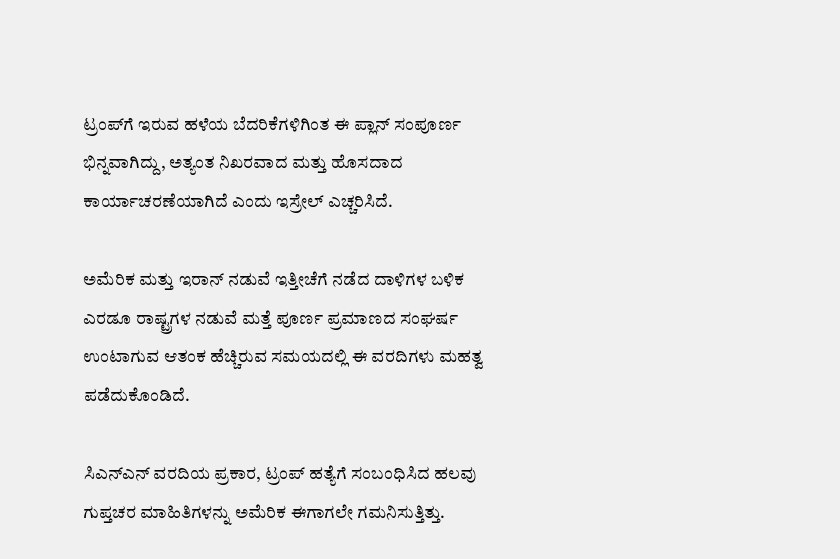ಟ್ರಂಪ್‌ಗೆ ಇರುವ ಹಳೆಯ ಬೆದರಿಕೆಗಳಿಗಿಂತ ಈ ಪ್ಲಾನ್ ಸಂಪೂರ್ಣ ಭಿನ್ನವಾಗಿದ್ದು, ಅತ್ಯಂತ ನಿಖರವಾದ ಮತ್ತು ಹೊಸದಾದ ಕಾರ್ಯಾಚರಣೆಯಾಗಿದೆ ಎಂದು ಇಸ್ರೇಲ್ ಎಚ್ಚರಿಸಿದೆ.

ಅಮೆರಿಕ ಮತ್ತು ಇರಾನ್ ನಡುವೆ ಇತ್ತೀಚೆಗೆ ನಡೆದ ದಾಳಿಗಳ ಬಳಿಕ ಎರಡೂ ರಾಷ್ಟ್ರಗಳ ನಡುವೆ ಮತ್ತೆ ಪೂರ್ಣ ಪ್ರಮಾಣದ ಸಂಘರ್ಷ ಉಂಟಾಗುವ ಆತಂಕ ಹೆಚ್ಚಿರುವ ಸಮಯದಲ್ಲಿ ಈ ವರದಿಗಳು ಮಹತ್ವ ಪಡೆದುಕೊಂಡಿದೆ.

ಸಿಎನ್‌ಎನ್ ವರದಿಯ ಪ್ರಕಾರ, ಟ್ರಂಪ್ ಹತ್ಯೆಗೆ ಸಂಬಂಧಿಸಿದ ಹಲವು ಗುಪ್ತಚರ ಮಾಹಿತಿಗಳನ್ನು ಅಮೆರಿಕ ಈಗಾಗಲೇ ಗಮನಿಸುತ್ತಿತ್ತು.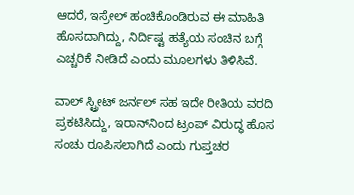ಆದರೆ, ಇಸ್ರೇಲ್ ಹಂಚಿಕೊಂಡಿರುವ ಈ ಮಾಹಿತಿ ಹೊಸದಾಗಿದ್ದು, ನಿರ್ದಿಷ್ಟ ಹತ್ಯೆಯ ಸಂಚಿನ ಬಗ್ಗೆ ಎಚ್ಚರಿಕೆ ನೀಡಿದೆ ಎಂದು ಮೂಲಗಳು ತಿಳಿಸಿವೆ.

ವಾಲ್ ಸ್ಟ್ರೀಟ್ ಜರ್ನಲ್ ಸಹ ಇದೇ ರೀತಿಯ ವರದಿ ಪ್ರಕಟಿಸಿದ್ದು, ಇರಾನ್‌ನಿಂದ ಟ್ರಂಪ್ ವಿರುದ್ಧ ಹೊಸ ಸಂಚು ರೂಪಿಸಲಾಗಿದೆ ಎಂದು ಗುಪ್ತಚರ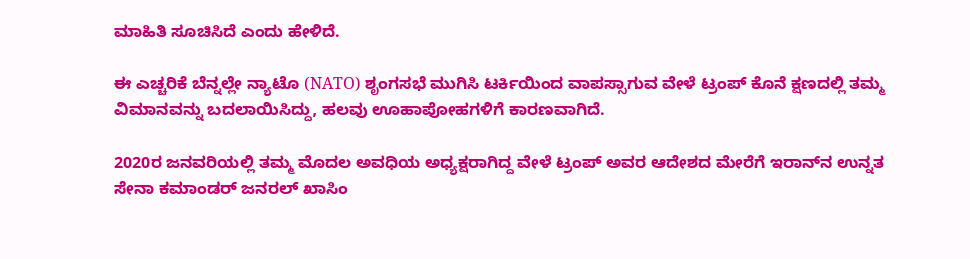ಮಾಹಿತಿ ಸೂಚಿಸಿದೆ ಎಂದು ಹೇಳಿದೆ.

ಈ ಎಚ್ಚರಿಕೆ ಬೆನ್ನಲ್ಲೇ ನ್ಯಾಟೊ (NATO) ಶೃಂಗಸಭೆ ಮುಗಿಸಿ ಟರ್ಕಿಯಿಂದ ವಾಪಸ್ಸಾಗುವ ವೇಳೆ ಟ್ರಂಪ್ ಕೊನೆ ಕ್ಷಣದಲ್ಲಿ ತಮ್ಮ ವಿಮಾನವನ್ನು ಬದಲಾಯಿಸಿದ್ದು, ಹಲವು ಊಹಾಪೋಹಗಳಿಗೆ ಕಾರಣವಾಗಿದೆ.

2020ರ ಜನವರಿಯಲ್ಲಿ ತಮ್ಮ ಮೊದಲ ಅವಧಿಯ ಅಧ್ಯಕ್ಷರಾಗಿದ್ದ ವೇಳೆ ಟ್ರಂಪ್ ಅವರ ಆದೇಶದ ಮೇರೆಗೆ ಇರಾನ್‌ನ ಉನ್ನತ ಸೇನಾ ಕಮಾಂಡರ್ ಜನರಲ್ ಖಾಸಿಂ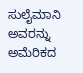ಸುಲೈಮಾನಿ ಅವರನ್ನು ಅಮೆರಿಕದ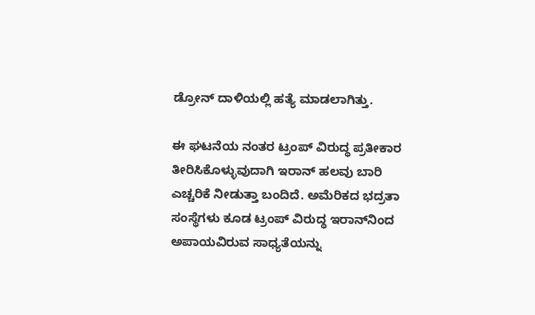ಡ್ರೋನ್ ದಾಳಿಯಲ್ಲಿ ಹತ್ಯೆ ಮಾಡಲಾಗಿತ್ತು.

ಈ ಘಟನೆಯ ನಂತರ ಟ್ರಂಪ್ ವಿರುದ್ಧ ಪ್ರತೀಕಾರ ತೀರಿಸಿಕೊಳ್ಳುವುದಾಗಿ ಇರಾನ್ ಹಲವು ಬಾರಿ ಎಚ್ಚರಿಕೆ ನೀಡುತ್ತಾ ಬಂದಿದೆ. ಅಮೆರಿಕದ ಭದ್ರತಾ ಸಂಸ್ಥೆಗಳು ಕೂಡ ಟ್ರಂಪ್ ವಿರುದ್ಧ ಇರಾನ್‌ನಿಂದ ಅಪಾಯವಿರುವ ಸಾಧ್ಯತೆಯನ್ನು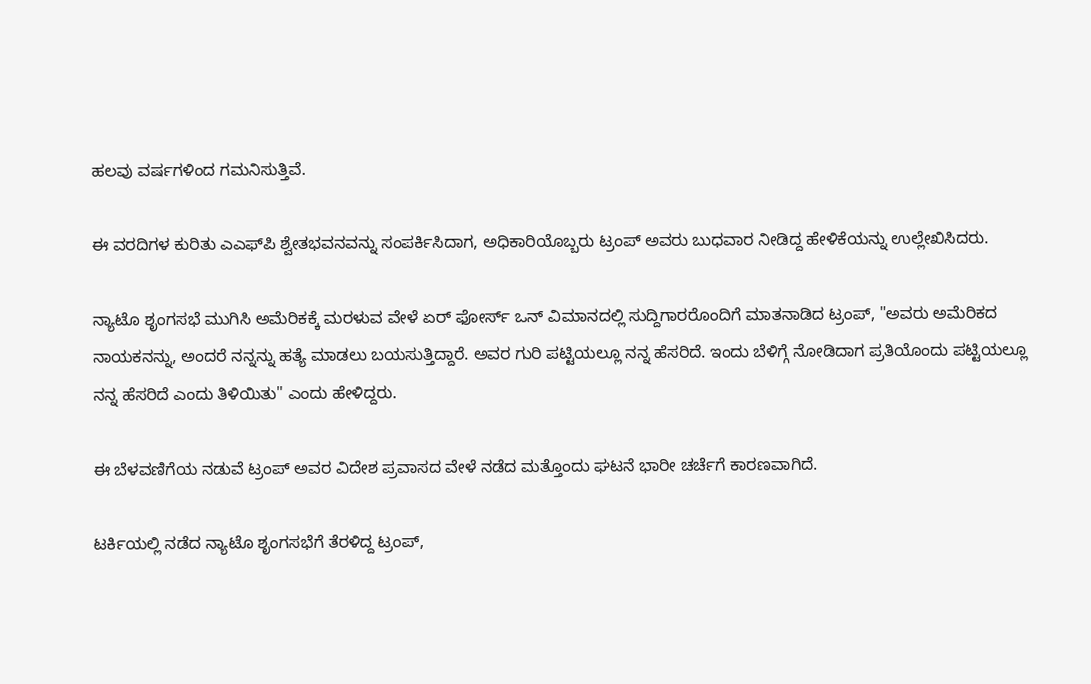ಹಲವು ವರ್ಷಗಳಿಂದ ಗಮನಿಸುತ್ತಿವೆ.

ಈ ವರದಿಗಳ ಕುರಿತು ಎಎಫ್‌ಪಿ ಶ್ವೇತಭವನವನ್ನು ಸಂಪರ್ಕಿಸಿದಾಗ, ಅಧಿಕಾರಿಯೊಬ್ಬರು ಟ್ರಂಪ್ ಅವರು ಬುಧವಾರ ನೀಡಿದ್ದ ಹೇಳಿಕೆಯನ್ನು ಉಲ್ಲೇಖಿಸಿದರು.

ನ್ಯಾಟೊ ಶೃಂಗಸಭೆ ಮುಗಿಸಿ ಅಮೆರಿಕಕ್ಕೆ ಮರಳುವ ವೇಳೆ ಏರ್ ಫೋರ್ಸ್ ಒನ್ ವಿಮಾನದಲ್ಲಿ ಸುದ್ದಿಗಾರರೊಂದಿಗೆ ಮಾತನಾಡಿದ ಟ್ರಂಪ್, "ಅವರು ಅಮೆರಿಕದ ನಾಯಕನನ್ನು, ಅಂದರೆ ನನ್ನನ್ನು ಹತ್ಯೆ ಮಾಡಲು ಬಯಸುತ್ತಿದ್ದಾರೆ. ಅವರ ಗುರಿ ಪಟ್ಟಿಯಲ್ಲೂ ನನ್ನ ಹೆಸರಿದೆ. ಇಂದು ಬೆಳಿಗ್ಗೆ ನೋಡಿದಾಗ ಪ್ರತಿಯೊಂದು ಪಟ್ಟಿಯಲ್ಲೂ ನನ್ನ ಹೆಸರಿದೆ ಎಂದು ತಿಳಿಯಿತು" ಎಂದು ಹೇಳಿದ್ದರು.

ಈ ಬೆಳವಣಿಗೆಯ ನಡುವೆ ಟ್ರಂಪ್ ಅವರ ವಿದೇಶ ಪ್ರವಾಸದ ವೇಳೆ ನಡೆದ ಮತ್ತೊಂದು ಘಟನೆ ಭಾರೀ ಚರ್ಚೆಗೆ ಕಾರಣವಾಗಿದೆ.

ಟರ್ಕಿಯಲ್ಲಿ ನಡೆದ ನ್ಯಾಟೊ ಶೃಂಗಸಭೆಗೆ ತೆರಳಿದ್ದ ಟ್ರಂಪ್,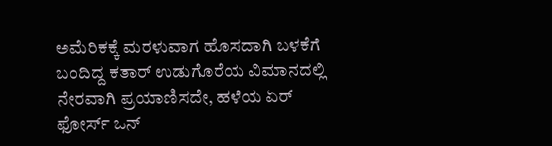ಅಮೆರಿಕಕ್ಕೆ ಮರಳುವಾಗ ಹೊಸದಾಗಿ ಬಳಕೆಗೆ ಬಂದಿದ್ದ ಕತಾರ್ ಉಡುಗೊರೆಯ ವಿಮಾನದಲ್ಲಿ ನೇರವಾಗಿ ಪ್ರಯಾಣಿಸದೇ, ಹಳೆಯ ಏರ್ ಫೋರ್ಸ್ ಒನ್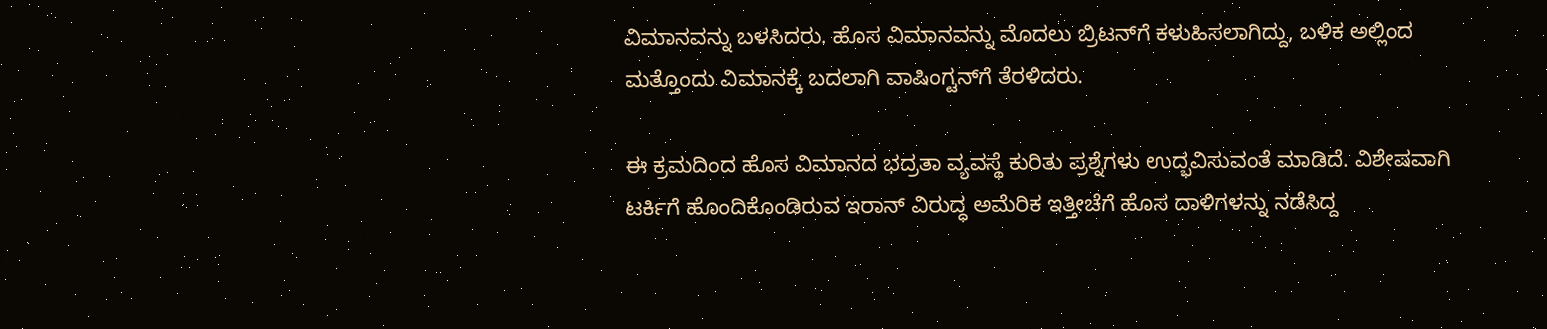ವಿಮಾನವನ್ನು ಬಳಸಿದರು. ಹೊಸ ವಿಮಾನವನ್ನು ಮೊದಲು ಬ್ರಿಟನ್‌ಗೆ ಕಳುಹಿಸಲಾಗಿದ್ದು, ಬಳಿಕ ಅಲ್ಲಿಂದ ಮತ್ತೊಂದು ವಿಮಾನಕ್ಕೆ ಬದಲಾಗಿ ವಾಷಿಂಗ್ಟನ್‌ಗೆ ತೆರಳಿದರು.

ಈ ಕ್ರಮದಿಂದ ಹೊಸ ವಿಮಾನದ ಭದ್ರತಾ ವ್ಯವಸ್ಥೆ ಕುರಿತು ಪ್ರಶ್ನೆಗಳು ಉದ್ಭವಿಸುವಂತೆ ಮಾಡಿದೆ. ವಿಶೇಷವಾಗಿ ಟರ್ಕಿಗೆ ಹೊಂದಿಕೊಂಡಿರುವ ಇರಾನ್ ವಿರುದ್ಧ ಅಮೆರಿಕ ಇತ್ತೀಚೆಗೆ ಹೊಸ ದಾಳಿಗಳನ್ನು ನಡೆಸಿದ್ದ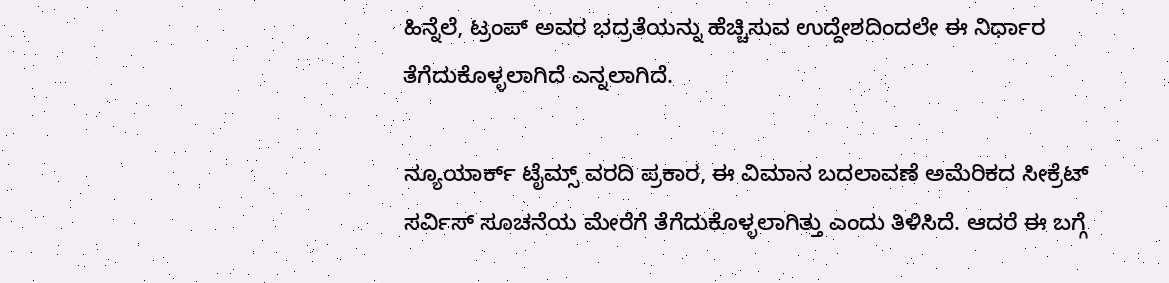ಹಿನ್ನೆಲೆ, ಟ್ರಂಪ್ ಅವರ ಭದ್ರತೆಯನ್ನು ಹೆಚ್ಚಿಸುವ ಉದ್ದೇಶದಿಂದಲೇ ಈ ನಿರ್ಧಾರ ತೆಗೆದುಕೊಳ್ಳಲಾಗಿದೆ ಎನ್ನಲಾಗಿದೆ.

ನ್ಯೂಯಾರ್ಕ್ ಟೈಮ್ಸ್ ವರದಿ ಪ್ರಕಾರ, ಈ ವಿಮಾನ ಬದಲಾವಣೆ ಅಮೆರಿಕದ ಸೀಕ್ರೆಟ್ ಸರ್ವಿಸ್ ಸೂಚನೆಯ ಮೇರೆಗೆ ತೆಗೆದುಕೊಳ್ಳಲಾಗಿತ್ತು ಎಂದು ತಿಳಿಸಿದೆ. ಆದರೆ ಈ ಬಗ್ಗೆ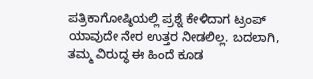ಪತ್ರಿಕಾಗೋಷ್ಠಿಯಲ್ಲಿ ಪ್ರಶ್ನೆ ಕೇಳಿದಾಗ ಟ್ರಂಪ್ ಯಾವುದೇ ನೇರ ಉತ್ತರ ನೀಡಲಿಲ್ಲ. ಬದಲಾಗಿ, ತಮ್ಮ ವಿರುದ್ಧ ಈ ಹಿಂದೆ ಕೂಡ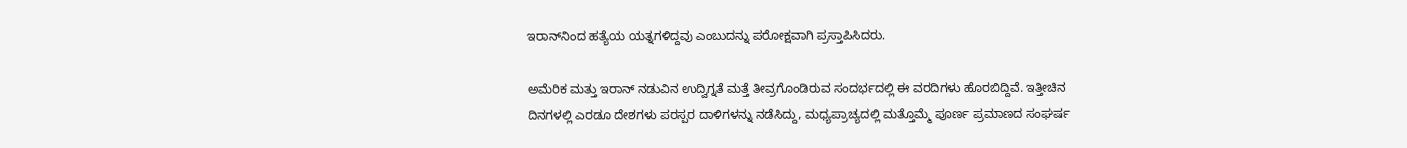ಇರಾನ್‌ನಿಂದ ಹತ್ಯೆಯ ಯತ್ನಗಳಿದ್ದವು ಎಂಬುದನ್ನು ಪರೋಕ್ಷವಾಗಿ ಪ್ರಸ್ತಾಪಿಸಿದರು.

ಅಮೆರಿಕ ಮತ್ತು ಇರಾನ್ ನಡುವಿನ ಉದ್ವಿಗ್ನತೆ ಮತ್ತೆ ತೀವ್ರಗೊಂಡಿರುವ ಸಂದರ್ಭದಲ್ಲಿ ಈ ವರದಿಗಳು ಹೊರಬಿದ್ದಿವೆ. ಇತ್ತೀಚಿನ ದಿನಗಳಲ್ಲಿ ಎರಡೂ ದೇಶಗಳು ಪರಸ್ಪರ ದಾಳಿಗಳನ್ನು ನಡೆಸಿದ್ದು, ಮಧ್ಯಪ್ರಾಚ್ಯದಲ್ಲಿ ಮತ್ತೊಮ್ಮೆ ಪೂರ್ಣ ಪ್ರಮಾಣದ ಸಂಘರ್ಷ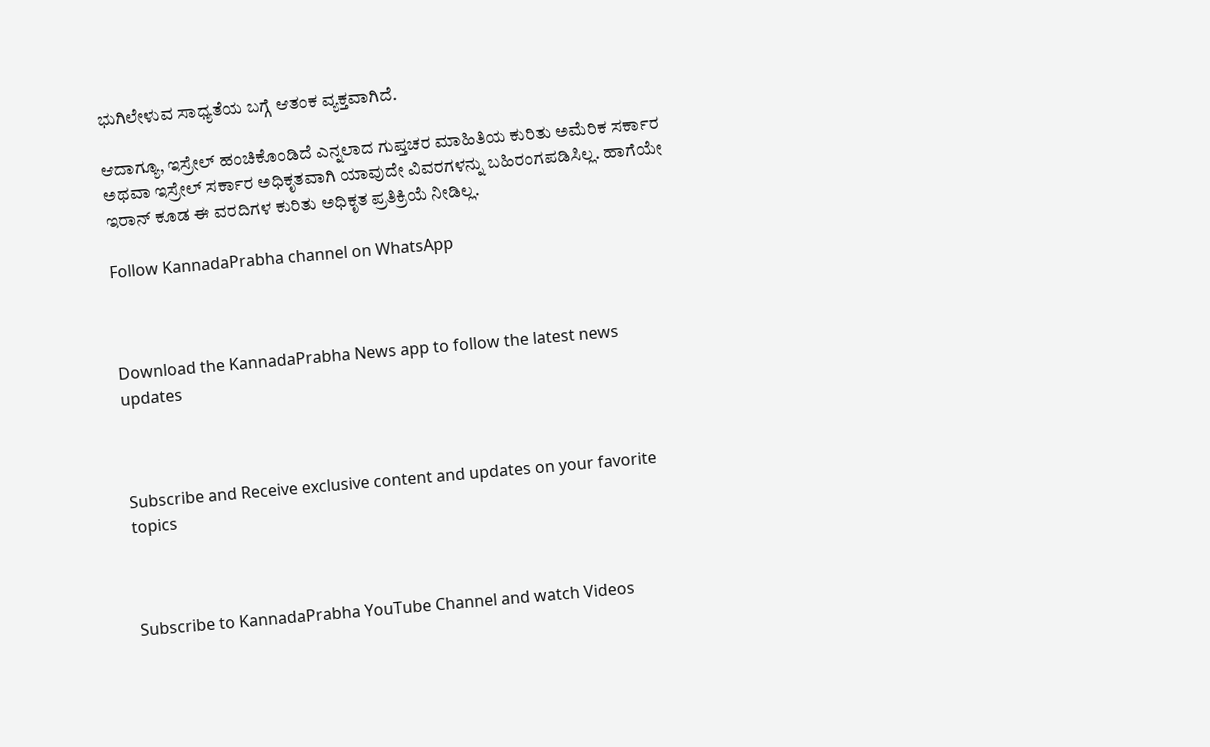ಭುಗಿಲೇಳುವ ಸಾಧ್ಯತೆಯ ಬಗ್ಗೆ ಆತಂಕ ವ್ಯಕ್ತವಾಗಿದೆ.

ಆದಾಗ್ಯೂ, ಇಸ್ರೇಲ್ ಹಂಚಿಕೊಂಡಿದೆ ಎನ್ನಲಾದ ಗುಪ್ತಚರ ಮಾಹಿತಿಯ ಕುರಿತು ಅಮೆರಿಕ ಸರ್ಕಾರ ಅಥವಾ ಇಸ್ರೇಲ್ ಸರ್ಕಾರ ಅಧಿಕೃತವಾಗಿ ಯಾವುದೇ ವಿವರಗಳನ್ನು ಬಹಿರಂಗಪಡಿಸಿಲ್ಲ. ಹಾಗೆಯೇ ಇರಾನ್ ಕೂಡ ಈ ವರದಿಗಳ ಕುರಿತು ಅಧಿಕೃತ ಪ್ರತಿಕ್ರಿಯೆ ನೀಡಿಲ್ಲ.

Follow KannadaPrabha channel on WhatsApp



Download the KannadaPrabha News app to follow the latest news updates



Subscribe and Receive exclusive content and updates on your favorite topics



Subscribe to KannadaPrabha YouTube Channel and watch Videos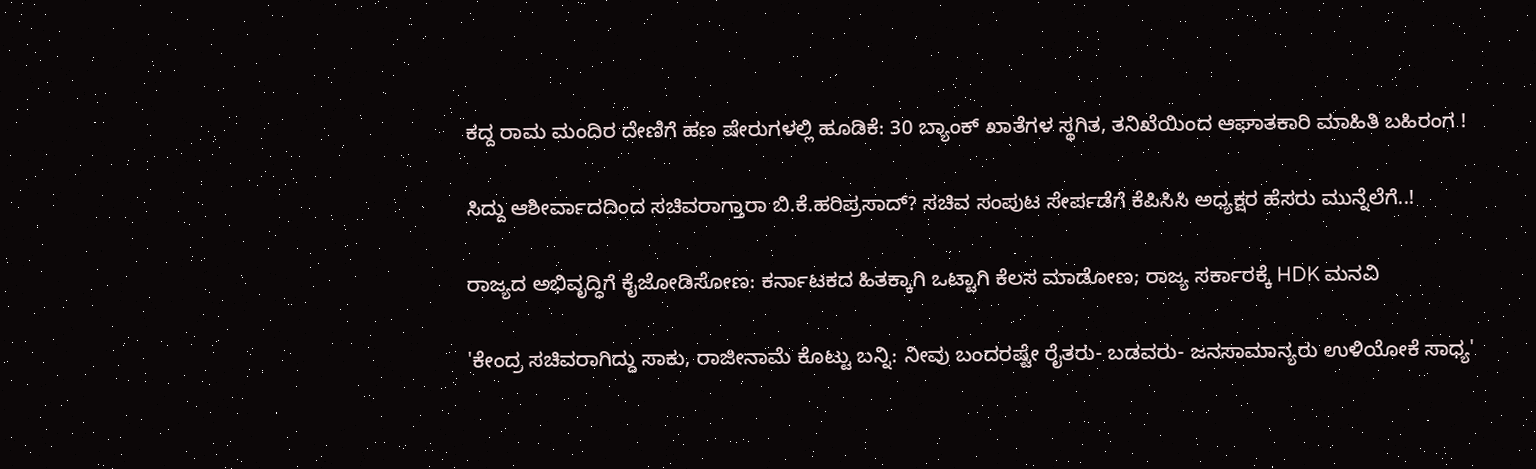ಕದ್ದ ರಾಮ ಮಂದಿರ ದೇಣಿಗೆ ಹಣ ಷೇರುಗಳಲ್ಲಿ ಹೂಡಿಕೆ: 30 ಬ್ಯಾಂಕ್ ಖಾತೆಗಳ ಸ್ಥಗಿತ, ತನಿಖೆಯಿಂದ ಆಘಾತಕಾರಿ ಮಾಹಿತಿ ಬಹಿರಂಗ !

ಸಿದ್ದು ಆಶೀರ್ವಾದದಿಂದ ಸಚಿವರಾಗ್ತಾರಾ ಬಿ.ಕೆ.ಹರಿಪ್ರಸಾದ್? ಸಚಿವ ಸಂಪುಟ ಸೇರ್ಪಡೆಗೆ ಕೆಪಿಸಿಸಿ ಅಧ್ಯಕ್ಷರ ಹೆಸರು ಮುನ್ನೆಲೆಗೆ..!

ರಾಜ್ಯದ ಅಭಿವೃದ್ಧಿಗೆ ಕೈಜೋಡಿಸೋಣ: ಕರ್ನಾಟಕದ ಹಿತಕ್ಕಾಗಿ ಒಟ್ಟಾಗಿ ಕೆಲಸ ಮಾಡೋಣ; ರಾಜ್ಯ ಸರ್ಕಾರಕ್ಕೆ HDK ಮನವಿ

'ಕೇಂದ್ರ ಸಚಿವರಾಗಿದ್ದು ಸಾಕು, ರಾಜೀನಾಮೆ ಕೊಟ್ಟು ಬನ್ನಿ: ನೀವು ಬಂದರಷ್ಟೇ ರೈತರು- ಬಡವರು- ಜನಸಾಮಾನ್ಯರು ಉಳಿಯೋಕೆ ಸಾಧ್ಯ'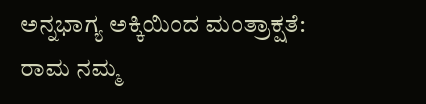ಅನ್ನಭಾಗ್ಯ ಅಕ್ಕಿಯಿಂದ ಮಂತ್ರಾಕ್ಷತೆ: ರಾಮ ನಮ್ಮ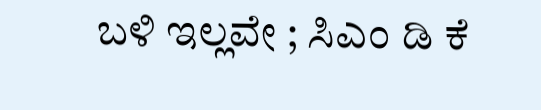ಬಳಿ ಇಲ್ಲವೇ ; ಸಿಎಂ ಡಿ ಕೆ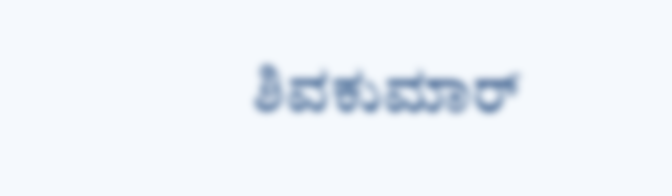ಶಿವಕುಮಾರ್